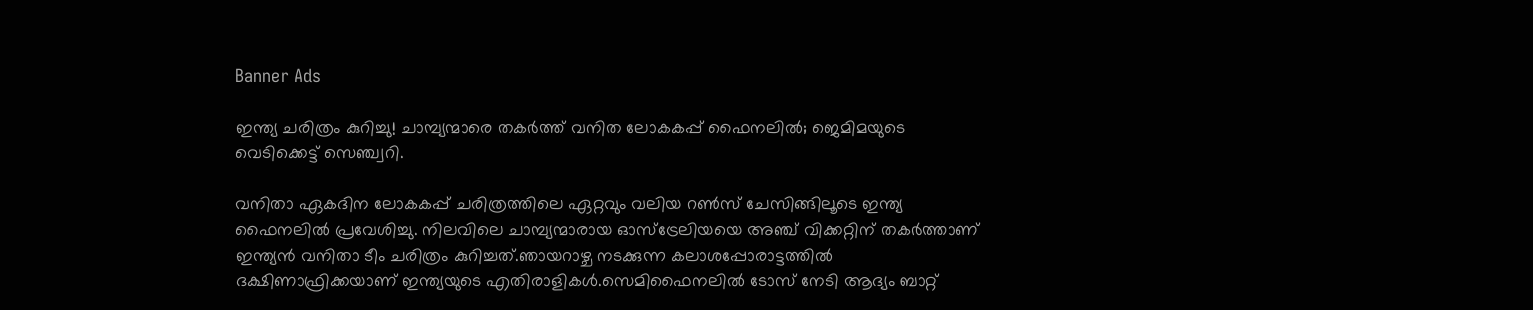Banner Ads

ഇന്ത്യ ചരിത്രം കുറിച്ചു! ചാമ്പ്യന്മാരെ തകർത്ത് വനിത ലോകകപ്പ് ഫൈനലിൽ; ജെമിമയുടെ വെടിക്കെട്ട് സെഞ്ച്വറി.

വനിതാ ഏകദിന ലോകകപ്പ് ചരിത്രത്തിലെ ഏറ്റവും വലിയ റൺസ് ചേസിങ്ങിലൂടെ ഇന്ത്യ ഫൈനലിൽ പ്രവേശിച്ചു. നിലവിലെ ചാമ്പ്യന്മാരായ ഓസ്‌ട്രേലിയയെ അഞ്ച് വിക്കറ്റിന് തകർത്താണ് ഇന്ത്യൻ വനിതാ ടീം ചരിത്രം കുറിച്ചത്.ഞായറാഴ്ച നടക്കുന്ന കലാശപ്പോരാട്ടത്തിൽ ദക്ഷിണാഫ്രിക്കയാണ് ഇന്ത്യയുടെ എതിരാളികൾ.സെമിഫൈനലിൽ ടോസ് നേടി ആദ്യം ബാറ്റ്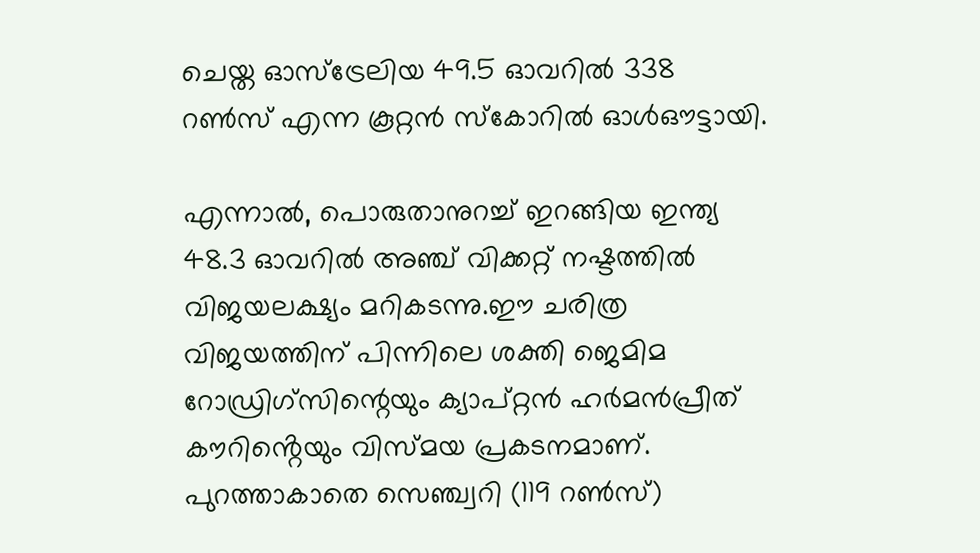ചെയ്ത ഓസ്ട്രേലിയ 49.5 ഓവറിൽ 338 റൺസ് എന്ന കൂറ്റൻ സ്കോറിൽ ഓൾഔട്ടായി.

എന്നാൽ, പൊരുതാനുറച്ച് ഇറങ്ങിയ ഇന്ത്യ 48.3 ഓവറിൽ അഞ്ച് വിക്കറ്റ് നഷ്ടത്തിൽ വിജയലക്ഷ്യം മറികടന്നു.ഈ ചരിത്ര വിജയത്തിന് പിന്നിലെ ശക്തി ജെമിമ റോഡ്രിഗ്സിന്റെയും ക്യാപ്റ്റൻ ഹർമൻപ്രീത് കൗറിൻ്റെയും വിസ്മയ പ്രകടനമാണ്. പുറത്താകാതെ സെഞ്ച്വറി (119 റൺസ്)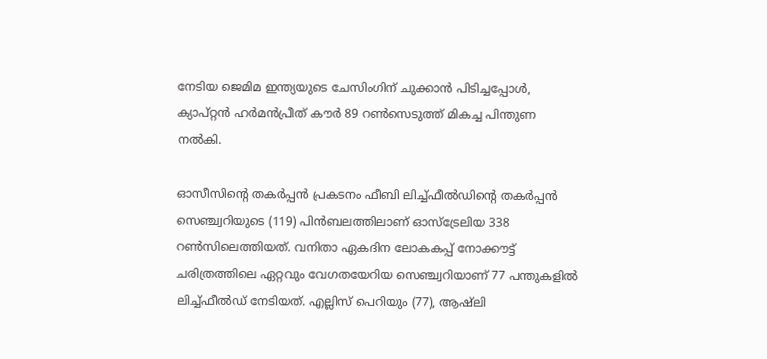നേടിയ ജെമിമ ഇന്ത്യയുടെ ചേസിംഗിന് ചുക്കാൻ പിടിച്ചപ്പോൾ, ക്യാപ്റ്റൻ ഹർമൻപ്രീത് കൗർ 89 റൺസെടുത്ത് മികച്ച പിന്തുണ നൽകി.

ഓസീസിന്റെ തകർപ്പൻ പ്രകടനം ഫീബി ലിച്ച്‌ഫീൽഡിന്റെ തകർപ്പൻ സെഞ്ച്വറിയുടെ (119) പിൻബലത്തിലാണ് ഓസ്ട്രേലിയ 338 റൺസിലെത്തിയത്. വനിതാ ഏകദിന ലോകകപ്പ് നോക്കൗട്ട് ചരിത്രത്തിലെ ഏറ്റവും വേഗതയേറിയ സെഞ്ച്വറിയാണ് 77 പന്തുകളിൽ ലിച്ച്‌ഫീൽഡ് നേടിയത്. എല്ലിസ് പെറിയും (77), ആഷ്ലി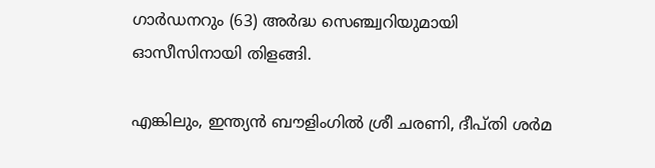ഗാർഡനറും (63) അർദ്ധ സെഞ്ച്വറിയുമായി ഓസീസിനായി തിളങ്ങി.

എങ്കിലും, ഇന്ത്യൻ ബൗളിംഗിൽ ശ്രീ ചരണി, ദീപ്തി ശർമ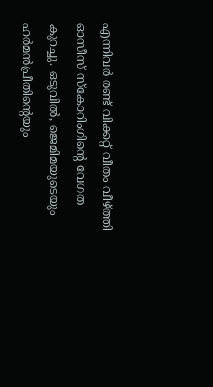എന്നിവർ രണ്ട് വിക്കറ്റ് വീതം വീഴ്ത്തി ഓസീസ് സ്കോറിംഗിന്റെ വേഗത കുറച്ചു. ഒടുവിൽ, ജെമിമയുടെയും ഹർമൻപ്രീതിന്റെയും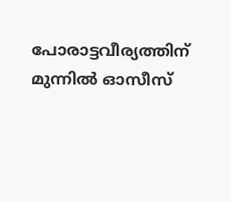പോരാട്ടവീര്യത്തിന് മുന്നിൽ ഓസീസ്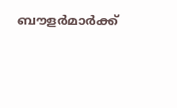ബൗളർമാർക്ക്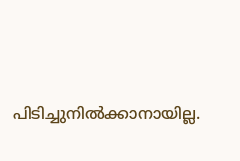പിടിച്ചുനിൽക്കാനായില്ല.